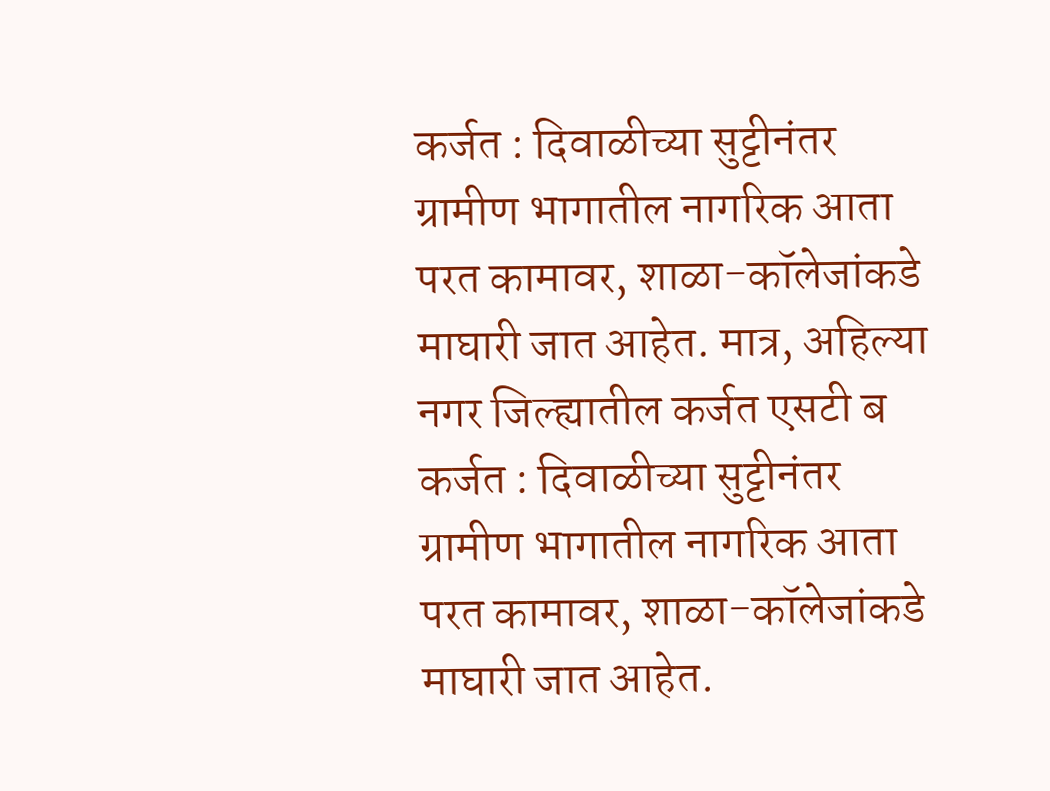कर्जत : दिवाळीच्या सुट्टीनंतर ग्रामीण भागातील नागरिक आता परत कामावर, शाळा-कॉलेजांकडे माघारी जात आहेत. मात्र, अहिल्या नगर जिल्ह्यातील कर्जत एसटी ब
कर्जत : दिवाळीच्या सुट्टीनंतर ग्रामीण भागातील नागरिक आता परत कामावर, शाळा-कॉलेजांकडे माघारी जात आहेत.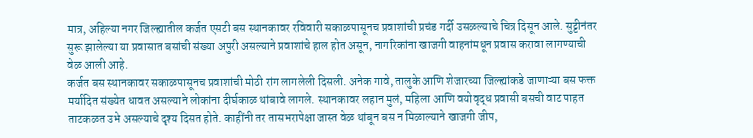मात्र, अहिल्या नगर जिल्ह्यातील कर्जत एसटी बस स्थानकावर रविवारी सकाळपासूनच प्रवाशांची प्रचंड गर्दी उसळल्याचे चित्र दिसून आले. सुट्टीनंतर सुरू झालेल्या या प्रवासात बसांची संख्या अपुरी असल्याने प्रवाशांचे हाल होत असून, नागरिकांना खाजगी वाहनांमधून प्रवास करावा लागण्याची वेळ आली आहे.
कर्जत बस स्थानकावर सकाळपासूनच प्रवाशांची मोठी रांग लागलेली दिसली. अनेक गावे, तालुके आणि शेजारच्या जिल्ह्यांकडे जाणाऱ्या बस फक्त मर्यादित संख्येत धावत असल्याने लोकांना दीर्घकाळ थांबावे लागले. स्थानकावर लहान मुलं, महिला आणि वयोवृद्ध प्रवासी बसची वाट पाहत ताटकळत उभे असल्याचे दृश्य दिसत होते. काहींनी तर तासभरापेक्षा जास्त वेळ थांबून बस न मिळाल्याने खाजगी जीप,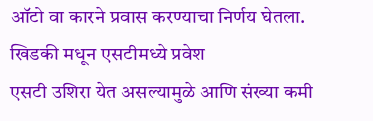ऑटो वा कारने प्रवास करण्याचा निर्णय घेतला.
खिडकी मधून एसटीमध्ये प्रवेश
एसटी उशिरा येत असल्यामुळे आणि संख्या कमी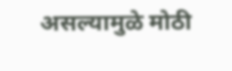असल्यामुळे मोठी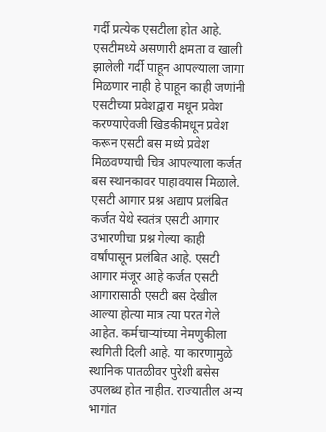गर्दी प्रत्येक एसटीला होत आहे. एसटीमध्ये असणारी क्षमता व खाली झालेली गर्दी पाहून आपल्याला जागा मिळणार नाही हे पाहून काही जणांनी एसटीच्या प्रवेशद्वारा मधून प्रवेश करण्याऐवजी खिडकीमधून प्रवेश करून एसटी बस मध्ये प्रवेश मिळवण्याची चित्र आपल्याला कर्जत बस स्थानकावर पाहावयास मिळाले.
एसटी आगार प्रश्न अद्याप प्रलंबित
कर्जत येथे स्वतंत्र एसटी आगार उभारणीचा प्रश्न गेल्या काही वर्षांपासून प्रलंबित आहे. एसटी आगार मंजूर आहे कर्जत एसटी आगारासाठी एसटी बस देखील आल्या होत्या मात्र त्या परत गेले आहेत. कर्मचाऱ्यांच्या नेमणुकीला स्थगिती दिली आहे. या कारणामुळे स्थानिक पातळीवर पुरेशी बसेस उपलब्ध होत नाहीत. राज्यातील अन्य भागांत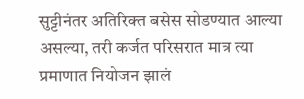सुट्टीनंतर अतिरिक्त बसेस सोडण्यात आल्या असल्या, तरी कर्जत परिसरात मात्र त्या प्रमाणात नियोजन झालं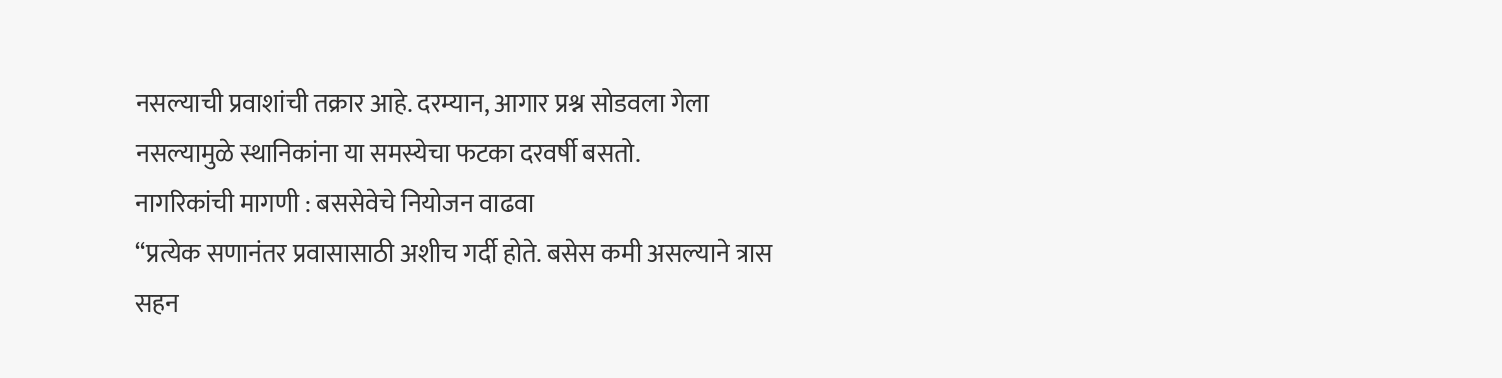नसल्याची प्रवाशांची तक्रार आहे. दरम्यान, आगार प्रश्न सोडवला गेला नसल्यामुळे स्थानिकांना या समस्येचा फटका दरवर्षी बसतो.
नागरिकांची मागणी : बससेवेचे नियोजन वाढवा
“प्रत्येक सणानंतर प्रवासासाठी अशीच गर्दी होते. बसेस कमी असल्याने त्रास सहन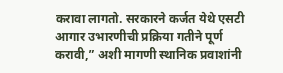करावा लागतो. सरकारने कर्जत येथे एसटी आगार उभारणीची प्रक्रिया गतीने पूर्ण करावी,” अशी मागणी स्थानिक प्रवाशांनी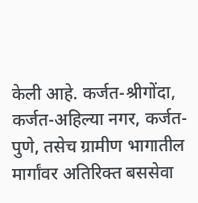केली आहे. कर्जत-श्रीगोंदा, कर्जत-अहिल्या नगर, कर्जत-पुणे, तसेच ग्रामीण भागातील मार्गांवर अतिरिक्त बससेवा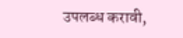उपलब्ध करावी,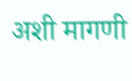अशी मागणी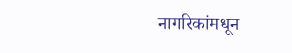नागरिकांमधून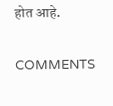होत आहे.

COMMENTS